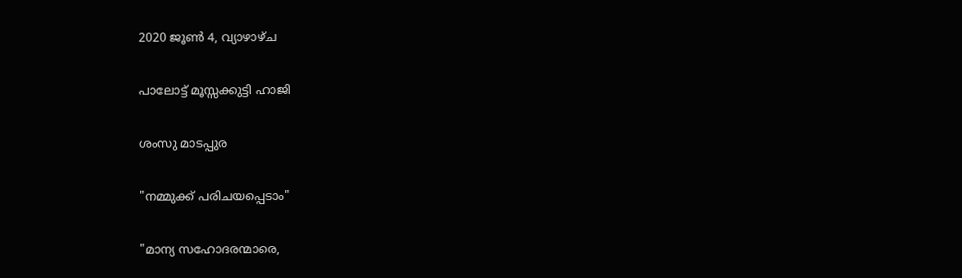2020 ജൂൺ 4, വ്യാഴാഴ്‌ച

പാലോട്ട് മൂസ്സക്കുട്ടി ഹാജി

ശംസു മാടപ്പുര

"നമ്മുക്ക് പരിചയപ്പെടാം"

"മാന്യ സഹോദരന്മാരെ,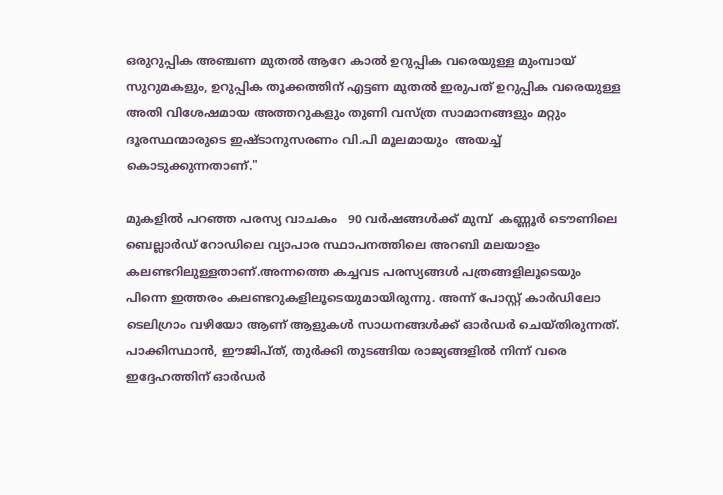ഒരുറുപ്പിക അഞ്ചണ മുതല്‍ ആറേ കാല്‍ ഉറുപ്പിക വരെയുള്ള മുംമ്പായ് സുറുമകളും, ഉറുപ്പിക തൂക്കത്തിന് എട്ടണ മുതല്‍ ഇരുപത് ഉറുപ്പിക വരെയുള്ള അതി വിശേഷമായ അത്തറുകളും തുണി വസ്ത്ര സാമാനങ്ങളും മറ്റും ദൂരസ്ഥന്മാരുടെ ഇഷ്ടാനുസരണം വി.പി മൂലമായും  അയച്ച് കൊടുക്കുന്നതാണ്."

മുകളില്‍ പറഞ്ഞ പരസ്യ വാചകം   90 വര്‍ഷങ്ങള്‍ക്ക് മുമ്പ്  കണ്ണൂര്‍ ടൌണിലെ ബെല്ലാര്‍ഡ് റോഡിലെ വ്യാപാര സ്ഥാപനത്തിലെ അറബി മലയാളം  കലണ്ടറിലുള്ളതാണ്.അന്നത്തെ കച്ചവട പരസ്യങ്ങള്‍ പത്രങ്ങളിലൂടെയും പിന്നെ ഇത്തരം കലണ്ടറുകളിലൂടെയുമായിരുന്നു. അന്ന് പോസ്റ്റ് കാര്‍ഡിലോ ടെലിഗ്രാം വഴിയോ ആണ് ആളുകള്‍ സാധനങ്ങള്‍ക്ക് ഓര്‍ഡര്‍ ചെയ്തിരുന്നത്. പാക്കിസ്ഥാന്‍‍, ഈജിപ്ത്, തുര്‍ക്കി തുടങ്ങിയ രാജ്യങ്ങളില്‍ നിന്ന് വരെ ഇദ്ദേഹത്തിന് ഓർഡർ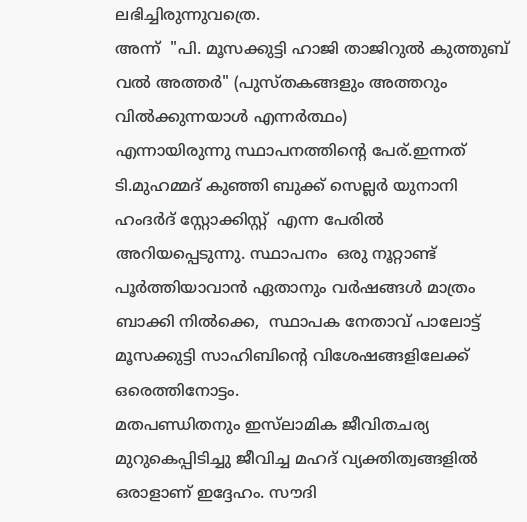ലഭിച്ചിരുന്നുവത്രെ.
അന്ന്  "പി. മൂസക്കുട്ടി ഹാജി താജിറുല്‍ കുത്തുബ് വല്‍ അത്തര്‍" (പുസ്തകങ്ങളും അത്തറും വില്‍ക്കുന്നയാള്‍ എന്നര്‍ത്ഥം)
എന്നായിരുന്നു സ്ഥാപനത്തിന്‍റെ പേര്.ഇന്നത്  ടി.മുഹമ്മദ് കുഞ്ഞി ബുക്ക് സെല്ലർ യുനാനി ഹംദര്‍ദ് സ്റ്റോക്കിസ്റ്റ്  എന്ന പേരിൽ  അറിയപ്പെടുന്നു. സ്ഥാപനം  ഒരു നൂറ്റാണ്ട് പൂർത്തിയാവാൻ ഏതാനും വർഷങ്ങൾ മാത്രം ബാക്കി നിൽക്കെ,  സ്ഥാപക നേതാവ് പാലോട്ട് മൂസക്കുട്ടി സാഹിബിന്റെ വിശേഷങ്ങളിലേക്ക് ഒരെത്തിനോട്ടം.
മതപണ്ഡിതനും ഇസ്‌ലാമിക ജീവിതചര്യ  മുറുകെപ്പിടിച്ചു ജീവിച്ച മഹദ് വ്യക്തിത്വങ്ങളിൽ ഒരാളാണ് ഇദ്ദേഹം. സൗദി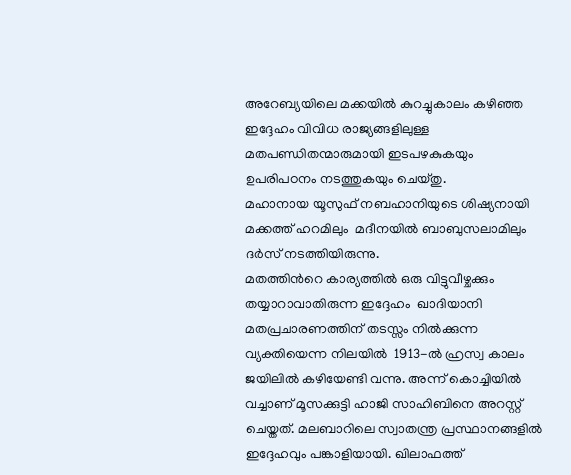അറേബ്യയിലെ മക്കയിൽ കുറച്ചുകാലം കഴിഞ്ഞ  ഇദ്ദേഹം വിവിധ രാജ്യങ്ങളിലുള്ള മതപണ്ഡിതന്മാരുമായി ഇടപഴകുകയും ഉപരിപഠനം നടത്തുകയും ചെയ്തു.
മഹാനായ യൂസുഫ് നബഹാനിയുടെ ശിഷ്യനായി മക്കത്ത് ഹറമിലും  മദീനയിൽ ബാബുസലാമിലും ദർസ് നടത്തിയിരുന്നു.
മതത്തിൻറെ കാര്യത്തിൽ ഒരു വിട്ടുവീഴ്ചക്കും തയ്യാറാവാതിരുന്ന ഇദ്ദേഹം  ഖാദിയാനി മതപ്രചാരണത്തിന് തടസ്സം നിൽക്കുന്ന  വ്യക്തിയെന്ന നിലയിൽ  1913-ൽ ഹ്രസ്വ കാലം ജയിലിൽ കഴിയേണ്ടി വന്നു. അന്ന് കൊച്ചിയിൽ വച്ചാണ് മൂസക്കുട്ടി ഹാജി സാഹിബിനെ അറസ്റ്റ് ചെയ്തത്. മലബാറിലെ സ്വാതന്ത്ര പ്രസ്ഥാനങ്ങളിൽ ഇദ്ദേഹവും പങ്കാളിയായി. ഖിലാഫത്ത്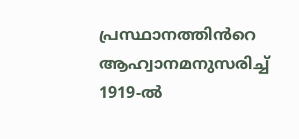പ്രസ്ഥാനത്തിൻറെ ആഹ്വാനമനുസരിച്ച് 1919-ൽ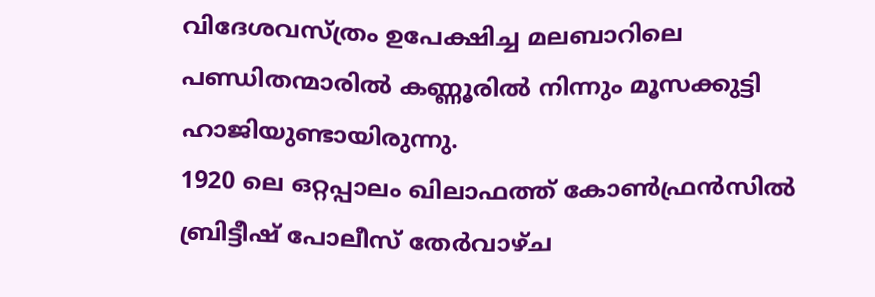വിദേശവസ്ത്രം ഉപേക്ഷിച്ച മലബാറിലെ പണ്ഡിതന്മാരിൽ കണ്ണൂരിൽ നിന്നും മൂസക്കുട്ടി ഹാജിയുണ്ടായിരുന്നു.
1920 ലെ ഒറ്റപ്പാലം ഖിലാഫത്ത് കോൺഫ്രൻസിൽ ബ്രിട്ടീഷ് പോലീസ് തേർവാഴ്ച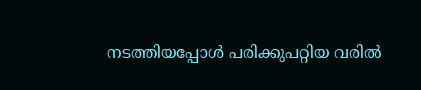നടത്തിയപ്പോൾ പരിക്കുപറ്റിയ വരിൽ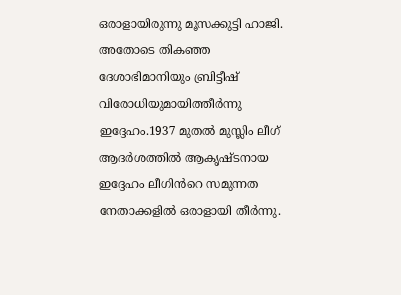ഒരാളായിരുന്നു മൂസക്കുട്ടി ഹാജി. അതോടെ തികഞ്ഞ ദേശാഭിമാനിയും ബ്രിട്ടീഷ് വിരോധിയുമായിത്തീർന്നു ഇദ്ദേഹം.1937 മുതൽ മുസ്ലിം ലീഗ് ആദർശത്തിൽ ആകൃഷ്ടനായ ഇദ്ദേഹം ലീഗിൻറെ സമുന്നത നേതാക്കളിൽ ഒരാളായി തീർന്നു.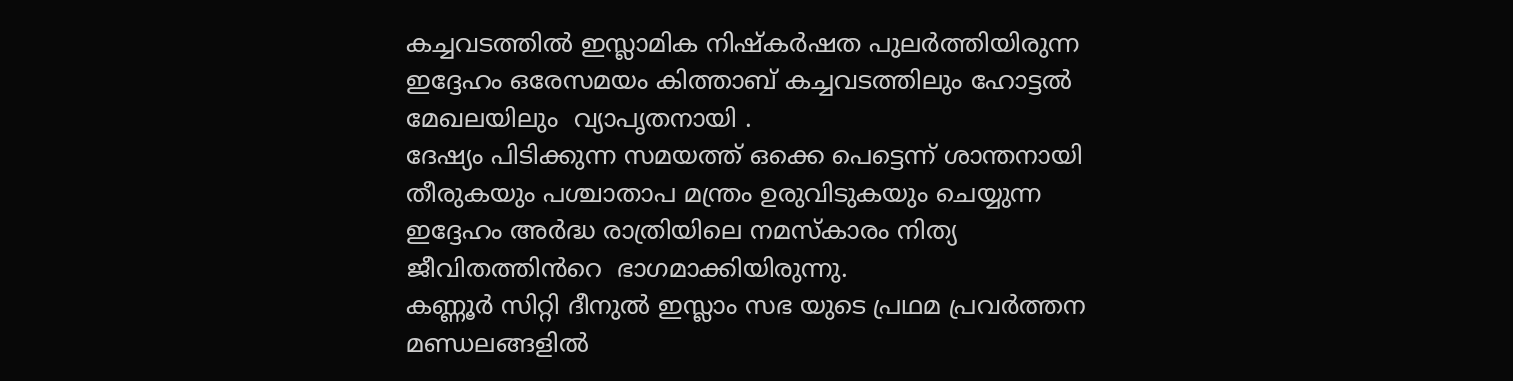കച്ചവടത്തിൽ ഇസ്ലാമിക നിഷ്കർഷത പുലർത്തിയിരുന്ന ഇദ്ദേഹം ഒരേസമയം കിത്താബ് കച്ചവടത്തിലും ഹോട്ടൽ മേഖലയിലും  വ്യാപൃതനായി .
ദേഷ്യം പിടിക്കുന്ന സമയത്ത് ഒക്കെ പെട്ടെന്ന് ശാന്തനായി തീരുകയും പശ്ചാതാപ മന്ത്രം ഉരുവിടുകയും ചെയ്യുന്ന ഇദ്ദേഹം അർദ്ധ രാത്രിയിലെ നമസ്കാരം നിത്യ ജീവിതത്തിൻറെ  ഭാഗമാക്കിയിരുന്നു.
കണ്ണൂർ സിറ്റി ദീനുൽ ഇസ്ലാം സഭ യുടെ പ്രഥമ പ്രവർത്തന മണ്ഡലങ്ങളിൽ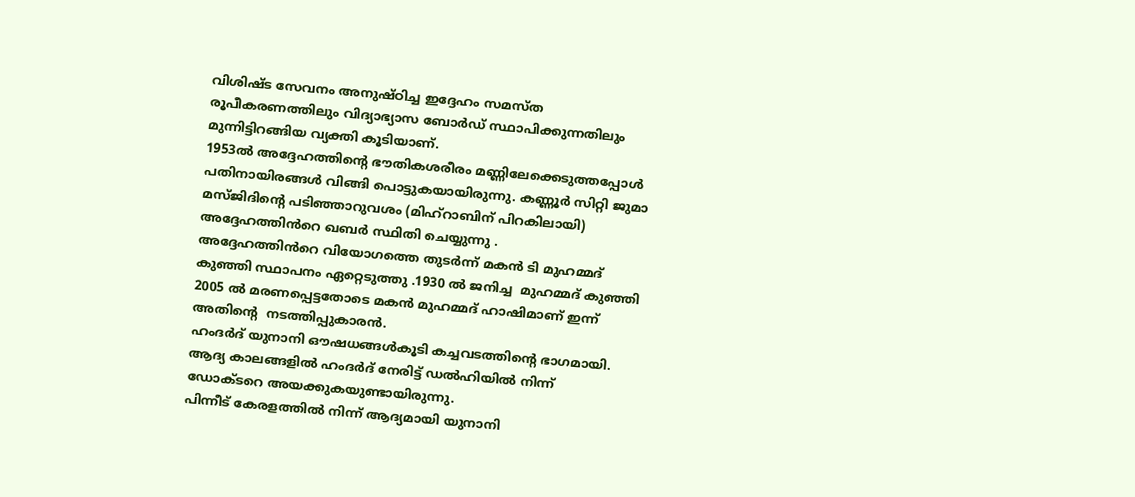വിശിഷ്ട സേവനം അനുഷ്ഠിച്ച ഇദ്ദേഹം സമസ്ത രൂപീകരണത്തിലും വിദ്യാഭ്യാസ ബോർഡ് സ്ഥാപിക്കുന്നതിലും മുന്നിട്ടിറങ്ങിയ വ്യക്തി കൂടിയാണ്.
1953ൽ അദ്ദേഹത്തിന്റെ ഭൗതികശരീരം മണ്ണിലേക്കെടുത്തപ്പോൾ പതിനായിരങ്ങൾ വിങ്ങി പൊട്ടുകയായിരുന്നു. കണ്ണൂർ സിറ്റി ജുമാ മസ്ജിദിന്റെ പടിഞ്ഞാറുവശം (മിഹ്റാബിന് പിറകിലായി) അദ്ദേഹത്തിൻറെ ഖബർ സ്ഥിതി ചെയ്യുന്നു .
അദ്ദേഹത്തിൻറെ വിയോഗത്തെ തുടർന്ന് മകൻ ടി മുഹമ്മദ് കുഞ്ഞി സ്ഥാപനം ഏറ്റെടുത്തു .1930 ല്‍ ജനിച്ച  മുഹമ്മദ് കുഞ്ഞി  2005 ല്‍ മരണപ്പെട്ടതോടെ മകൻ മുഹമ്മദ് ഹാഷിമാണ് ഇന്ന് അതിൻ്റെ  നടത്തിപ്പുകാരൻ.
ഹംദര്‍ദ് യുനാനി ഔഷധങ്ങള്‍കൂടി കച്ചവടത്തിന്‍റെ ഭാഗമായി.
ആദ്യ കാലങ്ങളില്‍ ഹംദര്‍ദ് നേരിട്ട് ഡല്‍ഹിയില്‍ നിന്ന് ഡോക്ടറെ അയക്കുകയുണ്ടായിരുന്നു.
പിന്നീട് കേരളത്തില്‍ നിന്ന് ആദ്യമായി യുനാനി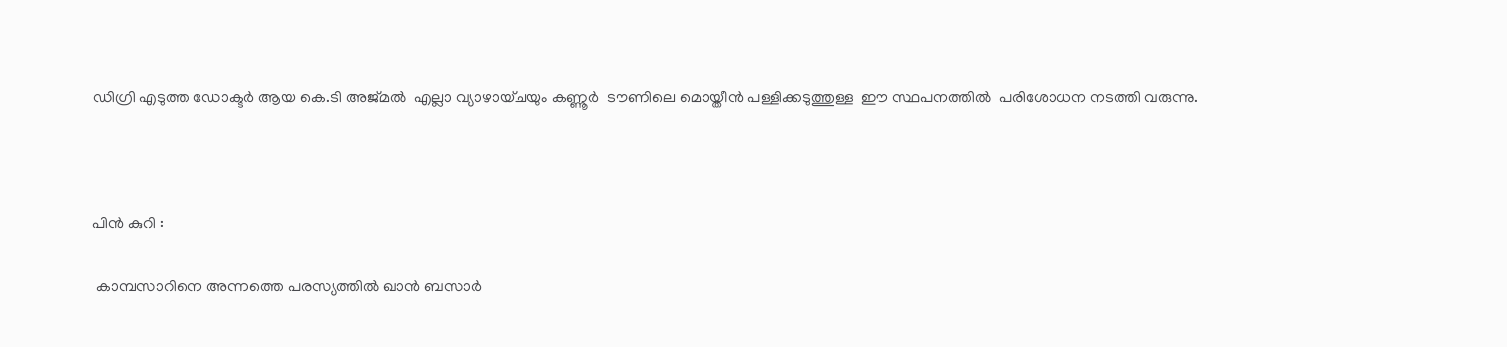ഡിഗ്രി എടുത്ത ഡോക്ടര്‍ ആയ കെ.ടി അജ്മല്‍  എല്ലാ വ്യാഴായ്ചയും കണ്ണൂർ  ടൗണിലെ മൊയ്തീൻ പള്ളിക്കടുത്തുള്ള  ഈ സ്ഥപനത്തിൽ  പരിശോധന നടത്തി വരുന്നു.



പിൻ കുറി :

 കാമ്പസാറിനെ അന്നത്തെ പരസ്യത്തില്‍ ഖാന്‍ ബസാര്‍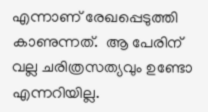എന്നാണ് രേഖപ്പെടുത്തി കാണുന്നത്.  ആ പേരിന് വല്ല ചരിത്രസത്യവും ഉണ്ടോ എന്നറിയില്ല.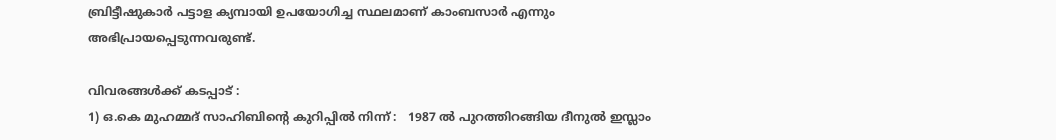ബ്രിട്ടീഷുകാർ പട്ടാള ക്യമ്പായി ഉപയോഗിച്ച സ്ഥലമാണ് കാംബസാർ എന്നും അഭിപ്രായപ്പെടുന്നവരുണ്ട്.

വിവരങ്ങൾക്ക് കടപ്പാട് :
1) ഒ.കെ മുഹമ്മദ് സാഹിബിൻ്റെ കുറിപ്പിൽ നിന്ന് :   1987 ൽ പുറത്തിറങ്ങിയ ദീനുൽ ഇസ്ലാം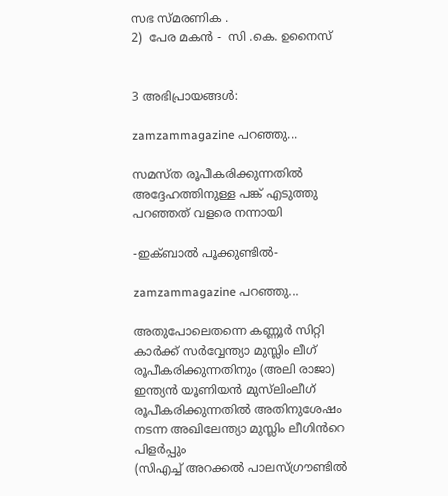സഭ സ്മരണിക .
2)  പേര മകൻ -  സി .കെ. ഉനൈസ്


3 അഭിപ്രായങ്ങൾ:

zamzammagazine പറഞ്ഞു...

സമസ്ത രൂപീകരിക്കുന്നതിൽ അദ്ദേഹത്തിനുള്ള പങ്ക് എടുത്തു പറഞ്ഞത് വളരെ നന്നായി

-ഇക്ബാൽ പൂക്കുണ്ടിൽ-

zamzammagazine പറഞ്ഞു...

അതുപോലെതന്നെ കണ്ണൂർ സിറ്റി കാർക്ക് സർവ്വേന്ത്യാ മുസ്ലിം ലീഗ് രൂപീകരിക്കുന്നതിനും (അലി രാജാ)
ഇന്ത്യൻ യൂണിയൻ മുസ്‌ലിംലീഗ് രൂപീകരിക്കുന്നതിൽ അതിനുശേഷം നടന്ന അഖിലേന്ത്യാ മുസ്ലിം ലീഗിൻറെ പിളർപ്പും
(സിഎച്ച് അറക്കൽ പാലസ്ഗ്രൗണ്ടിൽ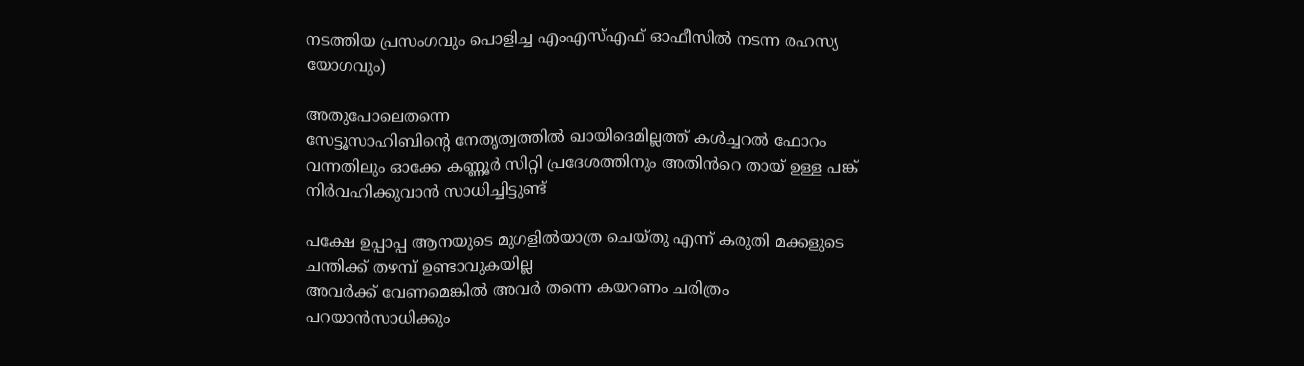നടത്തിയ പ്രസംഗവും പൊളിച്ച എംഎസ്എഫ് ഓഫീസിൽ നടന്ന രഹസ്യ യോഗവും)

അതുപോലെതന്നെ
സേട്ടൂസാഹിബിന്റെ നേതൃത്വത്തിൽ ഖായിദെമില്ലത്ത് കൾച്ചറൽ ഫോറം വന്നതിലും ഓക്കേ കണ്ണൂർ സിറ്റി പ്രദേശത്തിനും അതിൻറെ തായ് ഉള്ള പങ്ക് നിർവഹിക്കുവാൻ സാധിച്ചിട്ടുണ്ട്

പക്ഷേ ഉപ്പാപ്പ ആനയുടെ മുഗളിൽയാത്ര ചെയ്തു എന്ന് കരുതി മക്കളുടെ ചന്തിക്ക് തഴമ്പ് ഉണ്ടാവുകയില്ല
അവർക്ക് വേണമെങ്കിൽ അവർ തന്നെ കയറണം ചരിത്രം പറയാൻസാധിക്കും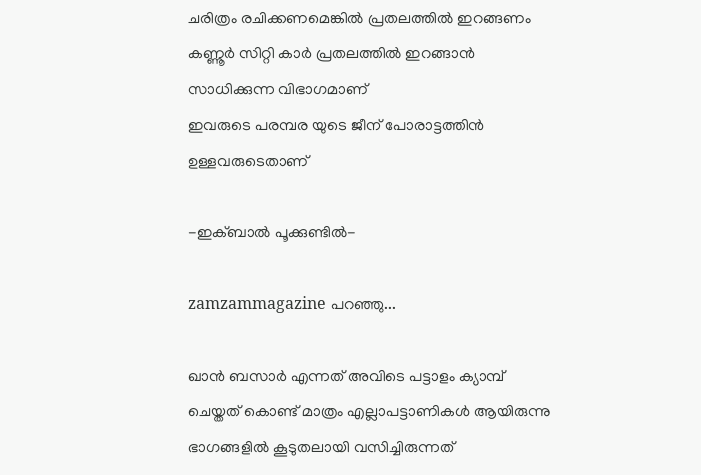ചരിത്രം രചിക്കണമെങ്കിൽ പ്രതലത്തിൽ ഇറങ്ങണം കണ്ണൂർ സിറ്റി കാർ പ്രതലത്തിൽ ഇറങ്ങാൻ സാധിക്കുന്ന വിഭാഗമാണ്
ഇവരുടെ പരമ്പര യുടെ ജീന് പോരാട്ടത്തിൻ ഉള്ളവരുടെതാണ്

-ഇക്ബാൽ പൂക്കുണ്ടിൽ-

zamzammagazine പറഞ്ഞു...

ഖാൻ ബസാർ എന്നത് അവിടെ പട്ടാളം ക്യാമ്പ് ചെയ്തത് കൊണ്ട് മാത്രം എല്ലാപട്ടാണികൾ ആയിരുന്നു ഭാഗങ്ങളിൽ കൂടുതലായി വസിച്ചിരുന്നത്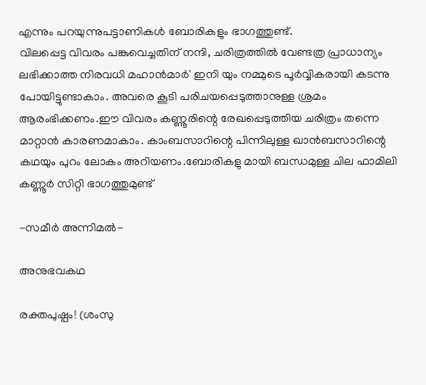എന്നും പറയുന്നുപട്ടാണികൾ ബോരികളും ഭാഗത്തുണ്ട്.
വിലപ്പെട്ട വിവരം പങ്കുവെച്ചതിന് നന്ദി, ചരിത്രത്തിൽ വേണ്ടത്ര പ്രാധാന്യം ലഭിക്കാത്ത നിരവധി മഹാൻമാർ' ഇനി യും നമ്മുടെ പൂർവ്വികരായി കടന്നു പോയിട്ടുണ്ടാകാം. അവരെ കൂടി പരിചയപ്പെടുത്താനുള്ള ശ്രമം ആരംഭിക്കണം.ഈ വിവരം കണ്ണൂരിന്റെ രേഖപ്പെടുത്തിയ ചരിത്രം തന്നെ മാറ്റാൻ കാരണമാകാം. കാംബസാറിന്റെ പിന്നിലുള്ള ഖാൻബസാറിന്റെ കഥയും പുറം ലോകം അറിയണം.ബോരികളു മായി ബന്ധമുള്ള ചില ഫാമിലി കണ്ണൂർ സിറ്റി ഭാഗത്തുമുണ്ട്

-സമീർ അന്നിമൽ-

അനുഭവകഥ

രക്തപുഷ്പം! (ശംസു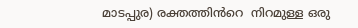മാടപ്പുര) രക്തത്തിൻറെ  നിറമുള്ള ഒരു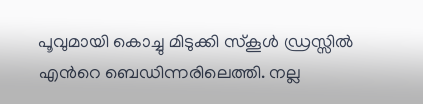പൂവുമായി കൊച്ചു മിടുക്കി സ്കൂൾ ഡ്രസ്സിൽ എൻറെ ബെഡിന്നരിലെത്തി. നല്ല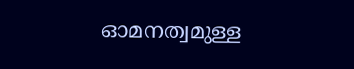ഓമനത്വമുള്ള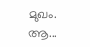മുഖം. ആ...